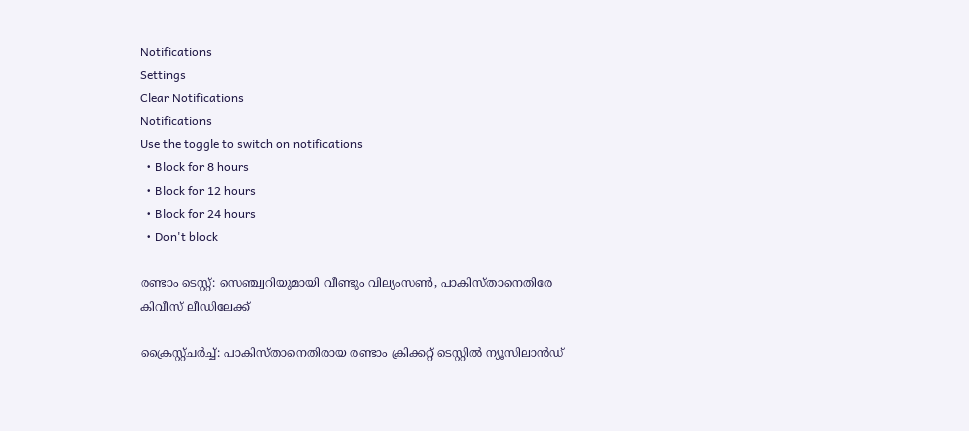Notifications
Settings
Clear Notifications
Notifications
Use the toggle to switch on notifications
  • Block for 8 hours
  • Block for 12 hours
  • Block for 24 hours
  • Don't block

രണ്ടാം ടെസ്റ്റ്: സെഞ്ച്വറിയുമായി വീണ്ടും വില്യംസണ്‍, പാകിസ്താനെതിരേ കിവീസ് ലീഡിലേക്ക്

ക്രൈസ്റ്റ്ചര്‍ച്ച്: പാകിസ്താനെതിരായ രണ്ടാം ക്രിക്കറ്റ് ടെസ്റ്റില്‍ ന്യൂസിലാന്‍ഡ്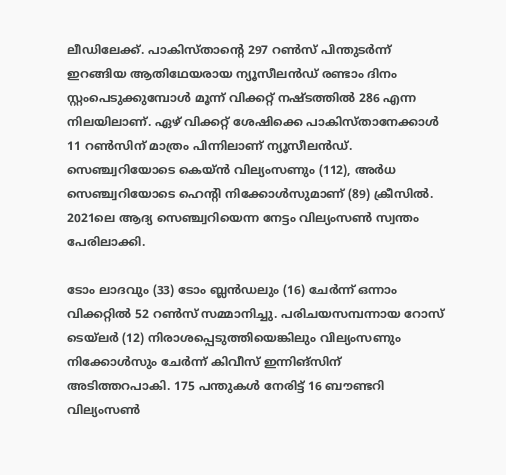ലീഡിലേക്ക്. പാകിസ്താന്റെ 297 റണ്‍സ് പിന്തുടര്‍ന്ന് ഇറങ്ങിയ ആതിഥേയരായ ന്യൂസീലന്‍ഡ് രണ്ടാം ദിനം സ്റ്റംപെടുക്കുമ്പോള്‍ മൂന്ന് വിക്കറ്റ് നഷ്ടത്തില്‍ 286 എന്ന നിലയിലാണ്. ഏഴ് വിക്കറ്റ് ശേഷിക്കെ പാകിസ്താനേക്കാള്‍ 11 റണ്‍സിന് മാത്രം പിന്നിലാണ് ന്യൂസീലന്‍ഡ്. സെഞ്ച്വറിയോടെ കെയ്ന്‍ വില്യംസണും (112), അര്‍ധ സെഞ്ച്വറിയോടെ ഹെന്റി നിക്കോള്‍സുമാണ് (89) ക്രീസില്‍. 2021ലെ ആദ്യ സെഞ്ച്വറിയെന്ന നേട്ടം വില്യംസണ്‍ സ്വന്തം പേരിലാക്കി.

ടോം ലാദവും (33) ടോം ബ്ലന്‍ഡലും (16) ചേര്‍ന്ന് ഒന്നാം വിക്കറ്റില്‍ 52 റണ്‍സ് സമ്മാനിച്ചു. പരിചയസമ്പന്നായ റോസ് ടെയ്‌ലര്‍ (12) നിരാശപ്പെടുത്തിയെങ്കിലും വില്യംസണും നിക്കോള്‍സും ചേര്‍ന്ന് കിവീസ് ഇന്നിങ്‌സിന് അടിത്തറപാകി. 175 പന്തുകള്‍ നേരിട്ട് 16 ബൗണ്ടറി വില്യംസണ്‍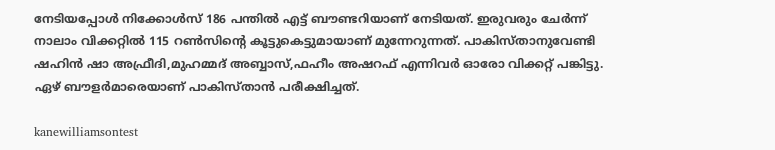നേടിയപ്പോള്‍ നിക്കോള്‍സ് 186 പന്തില്‍ എട്ട് ബൗണ്ടറിയാണ് നേടിയത്. ഇരുവരും ചേര്‍ന്ന് നാലാം വിക്കറ്റില്‍ 115 റണ്‍സിന്റെ കൂട്ടുകെട്ടുമായാണ് മുന്നേറുന്നത്. പാകിസ്താനുവേണ്ടി ഷഹിന്‍ ഷാ അഫ്രീദി,മുഹമ്മദ് അബ്ബാസ്,ഫഹീം അഷറഫ് എന്നിവര്‍ ഓരോ വിക്കറ്റ് പങ്കിട്ടു. ഏഴ് ബൗളര്‍മാരെയാണ് പാകിസ്താന്‍ പരീക്ഷിച്ചത്.

kanewilliamsontest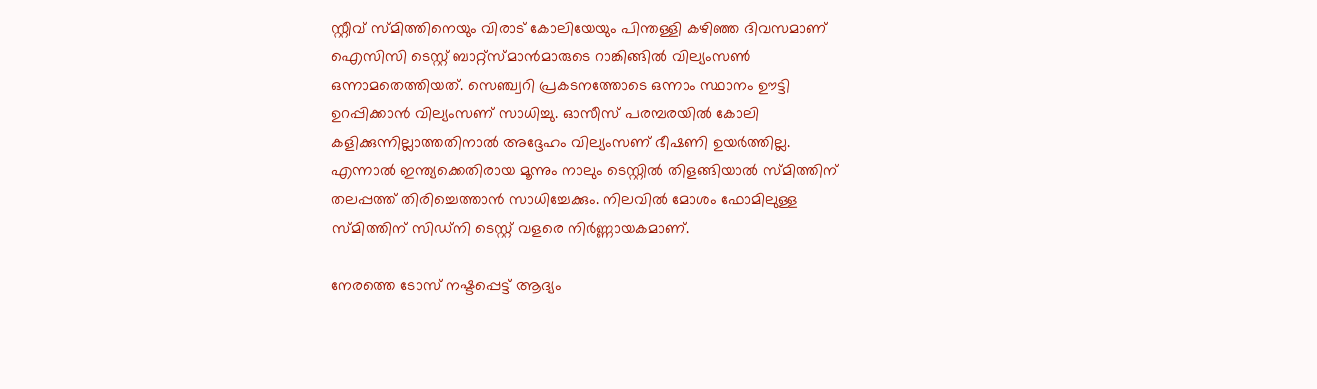സ്റ്റീവ് സ്മിത്തിനെയും വിരാട് കോലിയേയും പിന്തള്ളി കഴിഞ്ഞ ദിവസമാണ് ഐസിസി ടെസ്റ്റ് ബാറ്റ്‌സ്മാന്‍മാരുടെ റാങ്കിങ്ങില്‍ വില്യംസണ്‍ ഒന്നാമതെത്തിയത്. സെഞ്ച്വറി പ്രകടനത്തോടെ ഒന്നാം സ്ഥാനം ഊട്ടി ഉറപ്പിക്കാന്‍ വില്യംസണ് സാധിച്ചു. ഓസീസ് പരമ്പരയില്‍ കോലി കളിക്കുന്നില്ലാത്തതിനാല്‍ അദ്ദേഹം വില്യംസണ് ഭീഷണി ഉയര്‍ത്തില്ല. എന്നാല്‍ ഇന്ത്യക്കെതിരായ മൂന്നും നാലും ടെസ്റ്റില്‍ തിളങ്ങിയാല്‍ സ്മിത്തിന് തലപ്പത്ത് തിരിച്ചെത്താന്‍ സാധിച്ചേക്കും. നിലവില്‍ മോശം ഫോമിലുള്ള സ്മിത്തിന് സിഡ്‌നി ടെസ്റ്റ് വളരെ നിര്‍ണ്ണായകമാണ്.

നേരത്തെ ടോസ് നഷ്ടപ്പെട്ട് ആദ്യം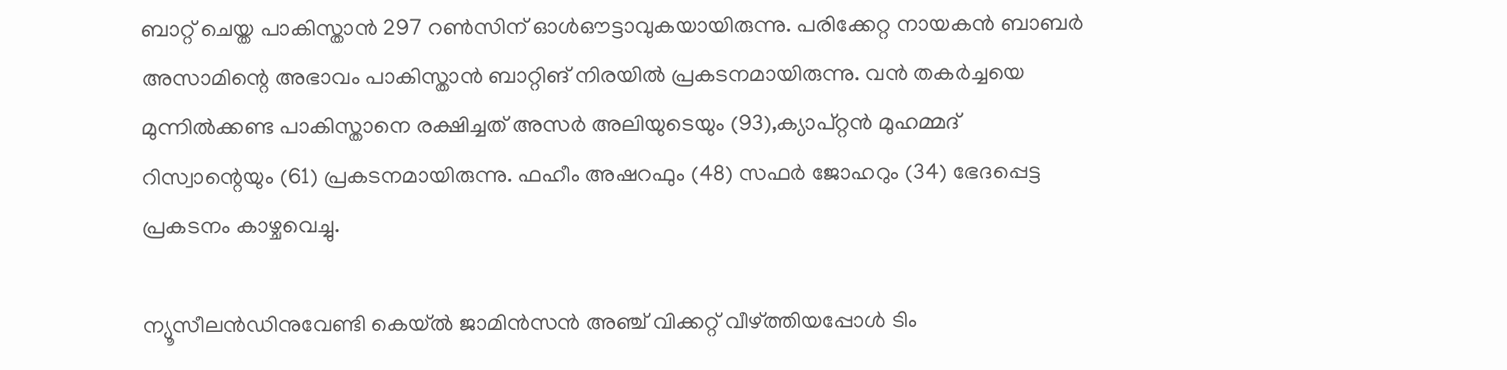ബാറ്റ് ചെയ്ത പാകിസ്താന്‍ 297 റണ്‍സിന് ഓള്‍ഔട്ടാവുകയായിരുന്നു. പരിക്കേറ്റ നായകന്‍ ബാബര്‍ അസാമിന്റെ അഭാവം പാകിസ്താന്‍ ബാറ്റിങ് നിരയില്‍ പ്രകടനമായിരുന്നു. വന്‍ തകര്‍ച്ചയെ മുന്നില്‍ക്കണ്ട പാകിസ്താനെ രക്ഷിച്ചത് അസര്‍ അലിയുടെയും (93),ക്യാപ്റ്റന്‍ മുഹമ്മദ് റിസ്വാന്റെയും (61) പ്രകടനമായിരുന്നു. ഫഹീം അഷറഫും (48) സഫര്‍ ജോഹറും (34) ഭേദപ്പെട്ട പ്രകടനം കാഴ്ചവെച്ചു.

ന്യൂസീലന്‍ഡിനുവേണ്ടി കെയ്ല്‍ ജാമിന്‍സന്‍ അഞ്ച് വിക്കറ്റ് വീഴ്ത്തിയപ്പോള്‍ ടിം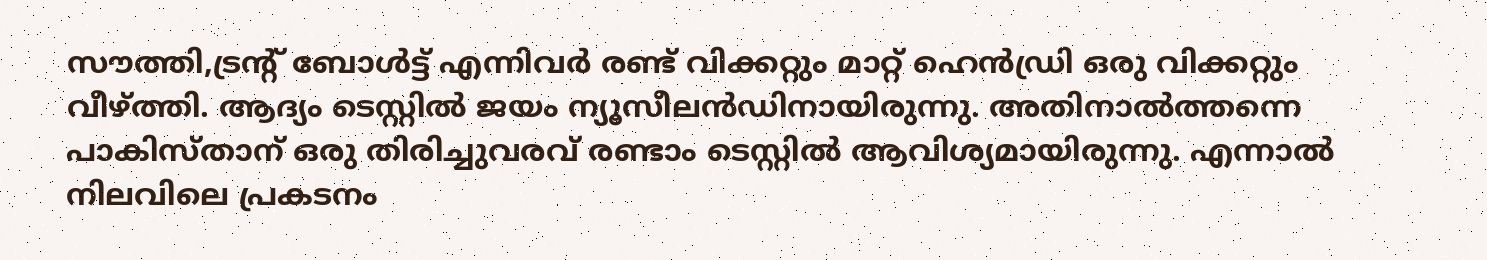സൗത്തി,ട്രന്റ് ബോള്‍ട്ട് എന്നിവര്‍ രണ്ട് വിക്കറ്റും മാറ്റ് ഹെന്‍ഡ്രി ഒരു വിക്കറ്റും വീഴ്ത്തി. ആദ്യം ടെസ്റ്റില്‍ ജയം ന്യൂസീലന്‍ഡിനായിരുന്നു. അതിനാല്‍ത്തന്നെ പാകിസ്താന് ഒരു തിരിച്ചുവരവ് രണ്ടാം ടെസ്റ്റില്‍ ആവിശ്യമായിരുന്നു. എന്നാല്‍ നിലവിലെ പ്രകടനം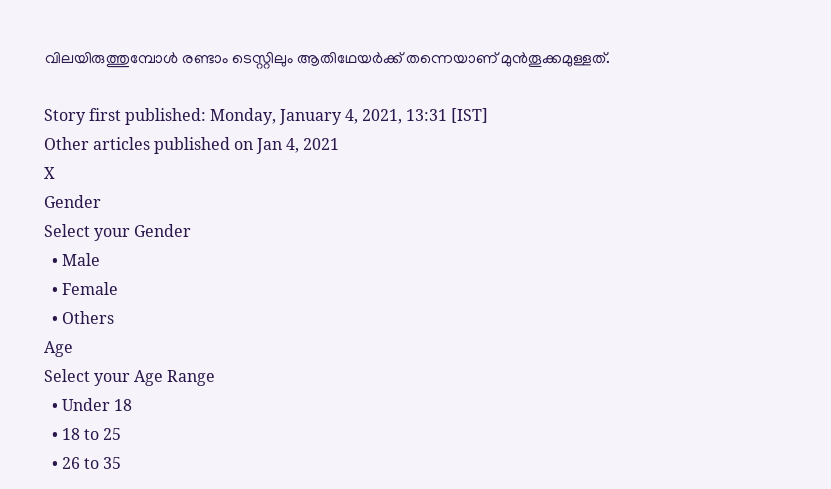വിലയിരുത്തുമ്പോള്‍ രണ്ടാം ടെസ്റ്റിലും ആതിഥേയര്‍ക്ക് തന്നെയാണ് മുന്‍തൂക്കമുള്ളത്.

Story first published: Monday, January 4, 2021, 13:31 [IST]
Other articles published on Jan 4, 2021
X
Gender
Select your Gender
  • Male
  • Female
  • Others
Age
Select your Age Range
  • Under 18
  • 18 to 25
  • 26 to 35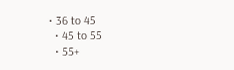• 36 to 45
  • 45 to 55
  • 55+